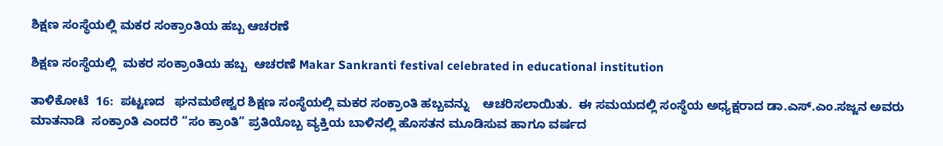ಶಿಕ್ಷಣ ಸಂಸ್ಥೆಯಲ್ಲಿ ಮಕರ ಸಂಕ್ರಾಂತಿಯ ಹಬ್ಬ ಆಚರಣೆ

ಶಿಕ್ಷಣ ಸಂಸ್ಥೆಯಲ್ಲಿ  ಮಕರ ಸಂಕ್ರಾಂತಿಯ ಹಬ್ಬ  ಆಚರಣೆ Makar Sankranti festival celebrated in educational institution

ತಾಳಿಕೋಟೆ  16:  ಪಟ್ಟಣದ   ಘನಮಠೇಶ್ವರ ಶಿಕ್ಷಣ ಸಂಸ್ಥೆಯಲ್ಲಿ ಮಕರ ಸಂಕ್ರಾಂತಿ ಹಬ್ಬವನ್ನು    ಆಚರಿಸಲಾಯಿತು.  ಈ ಸಮಯದಲ್ಲಿ ಸಂಸ್ಥೆಯ ಅಧ್ಯಕ್ಷರಾದ ಡಾ.ಎಸ್‌.ಎಂ.ಸಜ್ಜನ ಅವರು ಮಾತನಾಡಿ  ಸಂಕ್ರಾಂತಿ ಎಂದರೆ “ಸಂ ಕ್ರಾಂತಿ” ಪ್ರತಿಯೊಬ್ಬ ವ್ಯಕ್ತಿಯ ಬಾಳಿನಲ್ಲಿ ಹೊಸತನ ಮೂಡಿಸುವ ಹಾಗೂ ವರ್ಷದ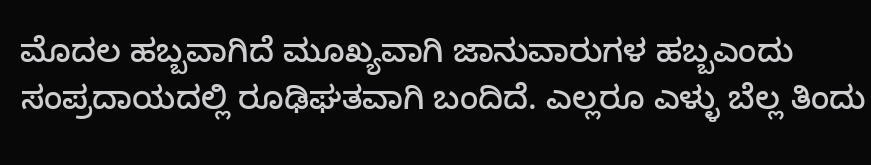ಮೊದಲ ಹಬ್ಬವಾಗಿದೆ ಮೂಖ್ಯವಾಗಿ ಜಾನುವಾರುಗಳ ಹಬ್ಬಎಂದು ಸಂಪ್ರದಾಯದಲ್ಲಿ ರೂಢಿಘತವಾಗಿ ಬಂದಿದೆ. ಎಲ್ಲರೂ ಎಳ್ಳು ಬೆಲ್ಲ ತಿಂದು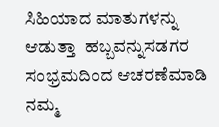ಸಿಹಿಯಾದ ಮಾತುಗಳನ್ನು ಆಡುತ್ತಾ  ಹಬ್ಬವನ್ನುಸಡಗರ ಸಂಭ್ರಮದಿಂದ ಆಚರಣೆಮಾಡಿ ನಮ್ಮ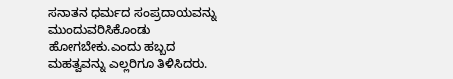ಸನಾತನ ಧರ್ಮದ ಸಂಪ್ರದಾಯವನ್ನು  ಮುಂದುವರಿಸಿಕೊಂಡು ಹೋಗಬೇಕು.ಎಂದು ಹಬ್ಬದ ಮಹತ್ವವನ್ನು ಎಲ್ಲರಿಗೂ ತಿಳಿಸಿದರು.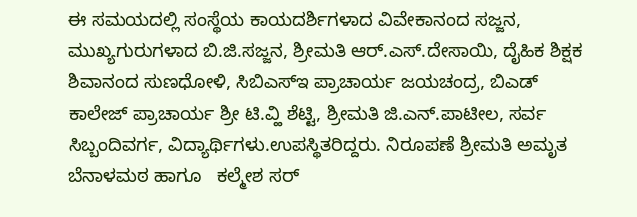ಈ ಸಮಯದಲ್ಲಿ ಸಂಸ್ಥೆಯ ಕಾಯದರ್ಶಿಗಳಾದ ವಿವೇಕಾನಂದ ಸಜ್ಜನ, ಮುಖ್ಯಗುರುಗಳಾದ ಬಿ.ಜಿ.ಸಜ್ಜನ, ಶ್ರೀಮತಿ ಆರ್‌.ಎಸ್‌.ದೇಸಾಯಿ, ದೈಹಿಕ ಶಿಕ್ಷಕ ಶಿವಾನಂದ ಸುಣಧೋಳಿ, ಸಿಬಿಎಸ್‌ಇ ಪ್ರಾಚಾರ್ಯ ಜಯಚಂದ್ರ, ಬಿಎಡ್ ಕಾಲೇಜ್ ಪ್ರಾಚಾರ್ಯ ಶ್ರೀ ಟಿ.ವ್ಹಿ ಶೆಟ್ಟಿ, ಶ್ರೀಮತಿ ಜಿ.ಎನ್‌.ಪಾಟೀಲ, ಸರ್ವ ಸಿಬ್ಬಂದಿವರ್ಗ, ವಿದ್ಯಾರ್ಥಿಗಳು.ಉಪಸ್ಥಿತರಿದ್ದರು. ನಿರೂಪಣೆ ಶ್ರೀಮತಿ ಅಮೃತ ಬೆನಾಳಮಠ ಹಾಗೂ   ಕಲ್ಮೇಶ ಸರ್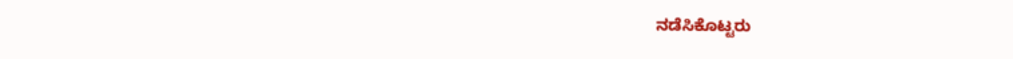ನಡೆಸಿಕೊಟ್ಟರು